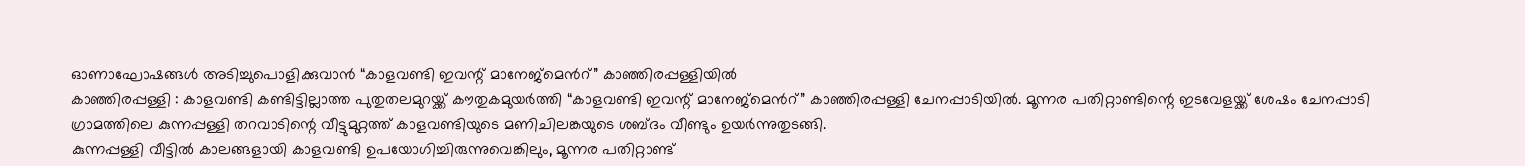ഓണാഘോഷങ്ങൾ അടിച്ചുപൊളിക്കുവാൻ “കാളവണ്ടി ഇവന്റ് മാനേജ്മെൻറ്” കാഞ്ഞിരപ്പള്ളിയിൽ
കാഞ്ഞിരപ്പള്ളി : കാളവണ്ടി കണ്ടിട്ടില്ലാത്ത പുതുതലമുറയ്ക്ക് കൗതുകമുയർത്തി “കാളവണ്ടി ഇവന്റ് മാനേജ്മെൻറ്” കാഞ്ഞിരപ്പള്ളി ചേനപ്പാടിയിൽ. മൂന്നര പതിറ്റാണ്ടിന്റെ ഇടവേളയ്ക്ക് ശേഷം ചേനപ്പാടി ഗ്രാമത്തിലെ കുന്നപ്പള്ളി തറവാടിന്റെ വീട്ടുമുറ്റത്ത് കാളവണ്ടിയുടെ മണിചിലങ്കയുടെ ശബ്ദം വീണ്ടും ഉയർന്നുതുടങ്ങി.
കുന്നപ്പള്ളി വീട്ടിൽ കാലങ്ങളായി കാളവണ്ടി ഉപയോഗിച്ചിരുന്നുവെങ്കിലും, മൂന്നര പതിറ്റാണ്ട്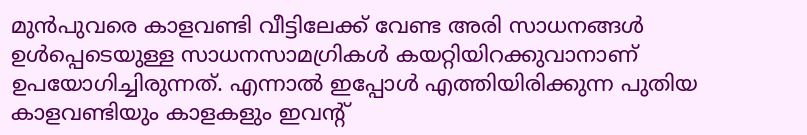മുൻപുവരെ കാളവണ്ടി വീട്ടിലേക്ക് വേണ്ട അരി സാധനങ്ങൾ ഉൾപ്പെടെയുള്ള സാധനസാമഗ്രികൾ കയറ്റിയിറക്കുവാനാണ് ഉപയോഗിച്ചിരുന്നത്. എന്നാൽ ഇപ്പോൾ എത്തിയിരിക്കുന്ന പുതിയ കാളവണ്ടിയും കാളകളും ഇവന്റ്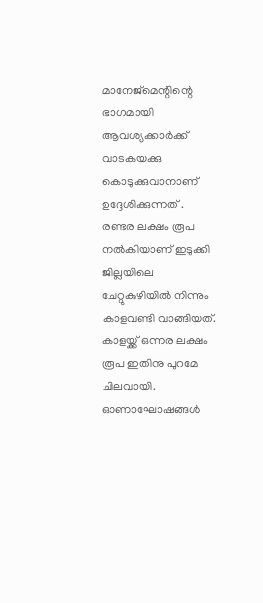മാനേജ്മെന്റിന്റെ ഭാഗമായി ആവശ്യക്കാർക്ക് വാടകയക്കു കൊടുക്കുവാനാണ് ഉദ്ദേശിക്കുന്നത് .
രണ്ടര ലക്ഷം രൂപ നൽകിയാണ് ഇടുക്കി ജില്ലയിലെ ചേറ്റുകുഴിയിൽ നിന്നും കാളവണ്ടി വാങ്ങിയത്. കാളയ്ക്ക് ഒന്നര ലക്ഷം രൂപ ഇതിനു പുറമേ ചിലവായി. ഓണാഘോഷങ്ങൾ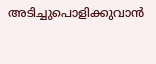അടിച്ചുപൊളിക്കുവാൻ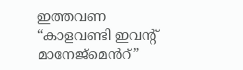ഇത്തവണ “കാളവണ്ടി ഇവന്റ് മാനേജ്മെൻറ്”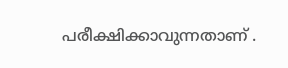പരീക്ഷിക്കാവുന്നതാണ് .